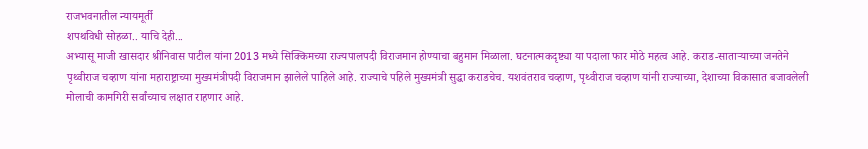राजभवनातील न्यायमूर्ती
शपथविधी सोहळा.. याचि देही...
अभ्यासू माजी खासदार श्रीनिवास पाटील यांना 2013 मध्ये सिक्किमच्या राज्यपालपदी विराजमान होण्याचा बहुमान मिळाला. घटनात्मकदृष्ट्या या पदाला फार मोठे महत्व आहे. कराड-साताऱ्याच्या जनतेने पृथ्वीराज चव्हाण यांना महाराष्ट्राच्या मुख्यमंत्रीपदी विराजमान झालेले पाहिले आहे. राज्याचे पहिले मुख्यमंत्री सुद्धा कराडचेच. यशवंतराव चव्हाण, पृथ्वीराज चव्हाण यांनी राज्याच्या, देशाच्या विकासात बजावलेली मोलाची कामगिरी सर्वांच्याच लक्षात राहणार आहे.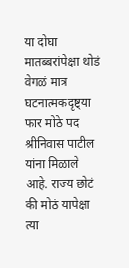या दोघा मातब्बरांपेक्षा थोडं वेगळं मात्र घटनात्मकदृष्ट्या फार मोठे पद श्रीनिवास पाटील यांना मिळाले आहे. राज्य छोटं की मोठं यापेक्षा त्या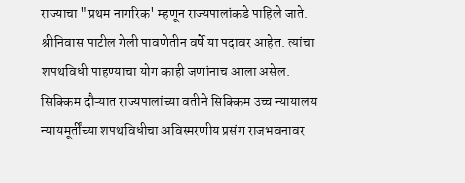राज्याचा "प्रथम नागरिक' म्हणून राज्यपालांकडे पाहिले जाते. श्रीनिवास पाटील गेली पावणेतीन वर्षे या पदावर आहेत. त्यांचा शपथविधी पाहण्याचा योग काही जणांनाच आला असेल.
सिक्किम दौऱ्यात राज्यपालांच्या वतीने सिक्किम उच्च न्यायालय न्यायमूर्तींच्या शपथविधीचा अविस्मरणीय प्रसंग राजभवनावर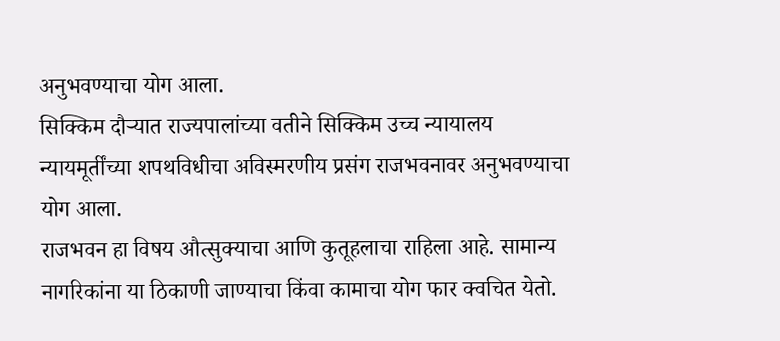अनुभवण्याचा योग आला.
सिक्किम दौऱ्यात राज्यपालांच्या वतीने सिक्किम उच्च न्यायालय न्यायमूर्तींच्या शपथविधीचा अविस्मरणीय प्रसंग राजभवनावर अनुभवण्याचा योग आला.
राजभवन हा विषय औत्सुक्याचा आणि कुतूहलाचा राहिला आहे. सामान्य नागरिकांना या ठिकाणी जाण्याचा किंवा कामाचा योग फार क्वचित येतो.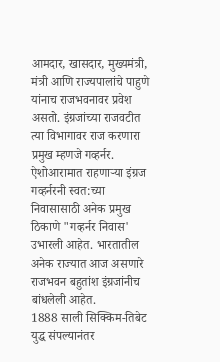आमदार, खासदार, मुख्यमंत्री, मंत्री आणि राज्यपालांचे पाहुणे यांनाच राजभवनावर प्रवेश असतो. इंग्रजांच्या राजवटीत त्या विभागावर राज करणारा प्रमुख म्हणजे गव्हर्नर. ऐशोआरामात राहणाऱ्या इंग्रज गव्हर्नरनी स्वत:च्या निवासासाठी अनेक प्रमुख ठिकाणे "गव्हर्नर निवास' उभारली आहेत. भारतातील अनेक राज्यात आज असणारे राजभवन बहुतांश इंग्रजांनीच बांधलेली आहेत.
1888 साली सिक्किम-तिबेट युद्ध संपल्यानंतर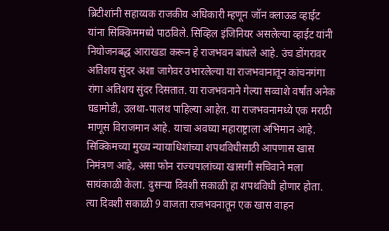ब्रिटीशांनी सहाय्यक राजकीय अधिकारी म्हणून जॉन क्लाऊड व्हाईट यांना सिक्किममध्ये पाठविले. सिव्हिल इंजिनियर असलेल्या व्हाईट यांनी नियोजनबद्ध आराखडा करून हे राजभवन बांधले आहे. उंच डोंगरावर अतिशय सुंदर अशा जागेवर उभारलेल्या या राजभवानातून कांचनगंगा रांगा अतिशय सुंदर दिसतात. या राजभवनाने गेल्या सव्वाशे वर्षांत अनेक घडामोडी, उलथा-पालथ पाहिल्या आहेत. या राजभवनामध्ये एक मराठी माणूस विराजमान आहे. याचा अवघ्या महाराष्ट्राला अभिमान आहे.
सिक्किमच्या मुख्य न्यायाधिशांच्या शपथविधीसाठी आपणास खास निमंत्रण आहे, असा फोन राज्यपालांच्या खासगी सचिवाने मला सायंकाळी केला. दुसऱ्या दिवशी सकाळी हा शपथविधी होणार होता. त्या दिवशी सकाळी 9 वाजता राजभवनातून एक खास वाहन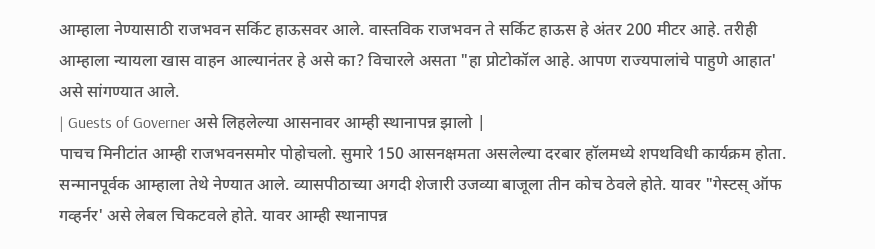आम्हाला नेण्यासाठी राजभवन सर्किट हाऊसवर आले. वास्तविक राजभवन ते सर्किट हाऊस हे अंतर 200 मीटर आहे. तरीही आम्हाला न्यायला खास वाहन आल्यानंतर हे असे का? विचारले असता "हा प्रोटोकॉल आहे. आपण राज्यपालांचे पाहुणे आहात' असे सांगण्यात आले.
| Guests of Governer असे लिहलेल्या आसनावर आम्ही स्थानापन्न झालो |
पाचच मिनीटांत आम्ही राजभवनसमोर पोहोचलो. सुमारे 150 आसनक्षमता असलेल्या दरबार हॉलमध्ये शपथविधी कार्यक्रम होता. सन्मानपूर्वक आम्हाला तेथे नेण्यात आले. व्यासपीठाच्या अगदी शेजारी उजव्या बाजूला तीन कोच ठेवले होते. यावर "गेस्टस् ऑफ गव्हर्नर' असे लेबल चिकटवले होते. यावर आम्ही स्थानापन्न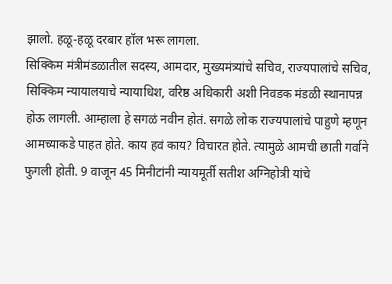झालो. हळू-हळू दरबार हॉल भरू लागला.
सिक्किम मंत्रीमंडळातील सदस्य, आमदार, मुख्यमंत्र्यांचे सचिव, राज्यपालांचे सचिव, सिक्किम न्यायालयाचे न्यायाधिश, वरिष्ठ अधिकारी अशी निवडक मंडळी स्थानापन्न होऊ लागली. आम्हाला हे सगळं नवीन होतं. सगळे लोक राज्यपालांचे पाहुणे म्हणून आमच्याकडे पाहत होते. काय हवं काय? विचारत होते. त्यामुळे आमची छाती गर्वाने फुगली होती. 9 वाजून 45 मिनीटांनी न्यायमूर्ती सतीश अग्निहोत्री यांचे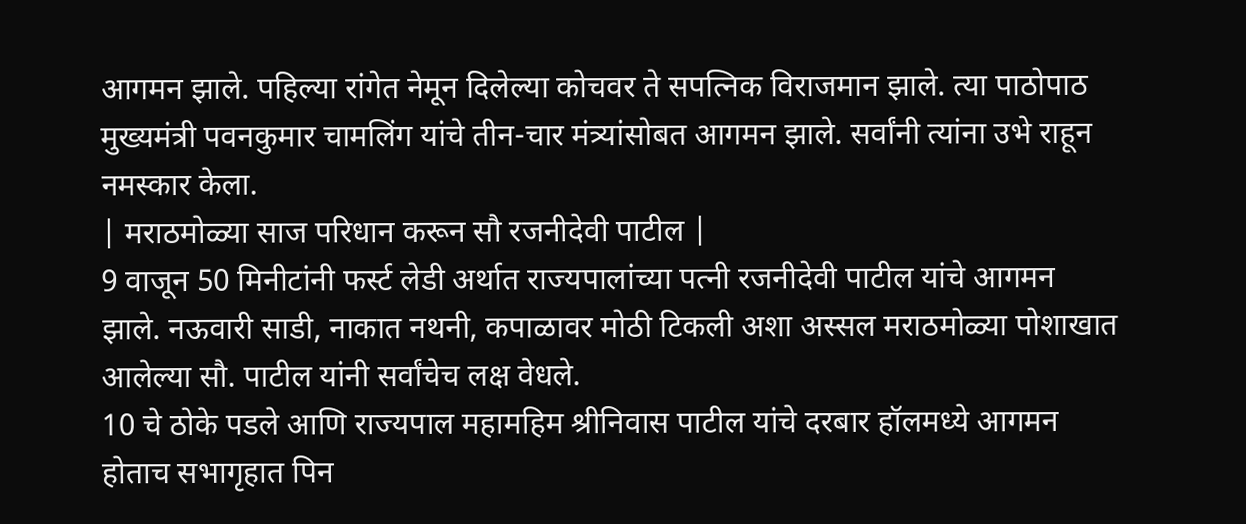आगमन झाले. पहिल्या रांगेत नेमून दिलेल्या कोचवर ते सपत्निक विराजमान झाले. त्या पाठोपाठ मुख्यमंत्री पवनकुमार चामलिंग यांचे तीन-चार मंत्र्यांसोबत आगमन झाले. सर्वांनी त्यांना उभे राहून नमस्कार केला.
| मराठमोळ्या साज परिधान करून सौ रजनीदेवी पाटील |
9 वाजून 50 मिनीटांनी फर्स्ट लेडी अर्थात राज्यपालांच्या पत्नी रजनीदेवी पाटील यांचे आगमन झाले. नऊवारी साडी, नाकात नथनी, कपाळावर मोठी टिकली अशा अस्सल मराठमोळ्या पोशाखात आलेल्या सौ. पाटील यांनी सर्वांचेच लक्ष वेधले.
10 चे ठोके पडले आणि राज्यपाल महामहिम श्रीनिवास पाटील यांचे दरबार हॉलमध्ये आगमन होताच सभागृहात पिन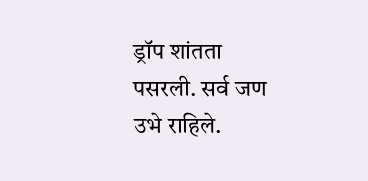ड्रॉप शांतता पसरली. सर्व जण उभे राहिले.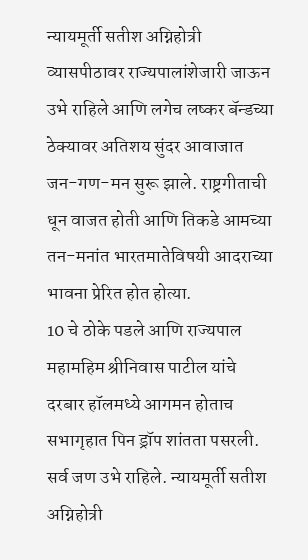न्यायमूर्ती सतीश अग्निहोत्री व्यासपीठावर राज्यपालांशेजारी जाऊन उभे राहिले आणि लगेच लष्कर बॅन्डच्या ठेक्यावर अतिशय सुंदर आवाजात जन-गण-मन सुरू झाले. राष्ट्रगीताची धून वाजत होती आणि तिकडे आमच्या तन-मनांत भारतमातेविषयी आदराच्या भावना प्रेरित होत होत्या.
10 चे ठोके पडले आणि राज्यपाल महामहिम श्रीनिवास पाटील यांचे दरबार हॉलमध्ये आगमन होताच सभागृहात पिन ड्रॉप शांतता पसरली. सर्व जण उभे राहिले. न्यायमूर्ती सतीश अग्निहोत्री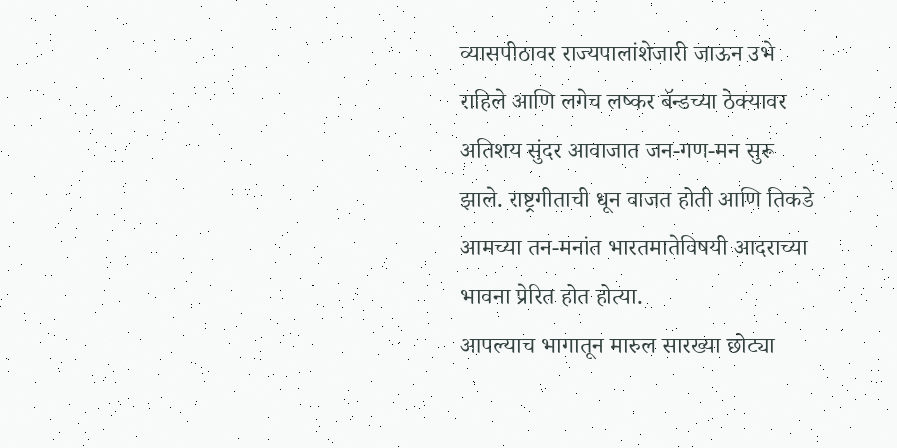व्यासपीठावर राज्यपालांशेजारी जाऊन उभे राहिले आणि लगेच लष्कर बॅन्डच्या ठेक्यावर अतिशय सुंदर आवाजात जन-गण-मन सुरू झाले. राष्ट्रगीताची धून वाजत होती आणि तिकडे आमच्या तन-मनांत भारतमातेविषयी आदराच्या भावना प्रेरित होत होत्या.
आपल्याच भागातून मारुल सारख्या छोट्या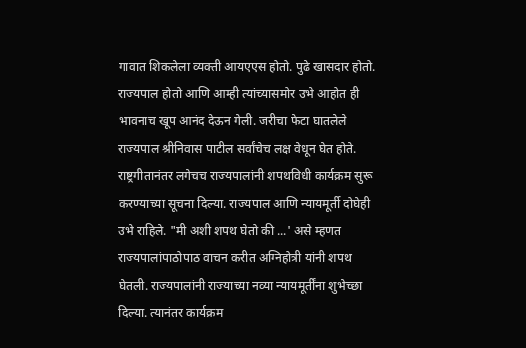गावात शिकलेला व्यक्ती आयएएस होतो. पुढे खासदार होतो. राज्यपाल होतो आणि आम्ही त्यांच्यासमोर उभे आहोत ही भावनाच खूप आनंद देऊन गेली. जरीचा फेटा घातलेले राज्यपाल श्रीनिवास पाटील सर्वांचेच लक्ष वेधून घेत होते. राष्ट्रगीतानंतर लगेचच राज्यपालांनी शपथविधी कार्यक्रम सुरू करण्याच्या सूचना दिल्या. राज्यपाल आणि न्यायमूर्ती दोघेही उभे राहिले. "मी अशी शपथ घेतो की ...' असे म्हणत राज्यपालांपाठोपाठ वाचन करीत अग्निहोत्री यांनी शपथ घेतली. राज्यपालांनी राज्याच्या नव्या न्यायमूर्तींना शुभेच्छा दिल्या. त्यानंतर कार्यक्रम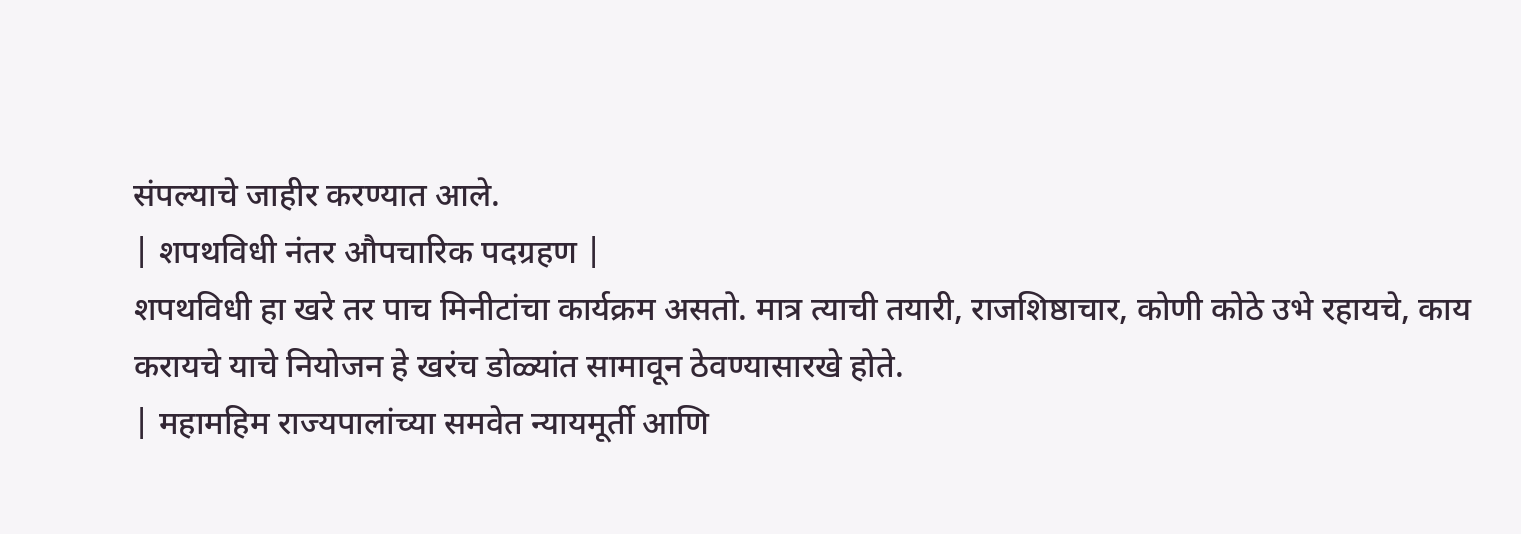संपल्याचे जाहीर करण्यात आले.
| शपथविधी नंतर औपचारिक पदग्रहण |
शपथविधी हा खरे तर पाच मिनीटांचा कार्यक्रम असतो. मात्र त्याची तयारी, राजशिष्ठाचार, कोणी कोठे उभे रहायचे, काय करायचे याचे नियोजन हे खरंच डोळ्यांत सामावून ठेवण्यासारखे होते.
| महामहिम राज्यपालांच्या समवेत न्यायमूर्ती आणि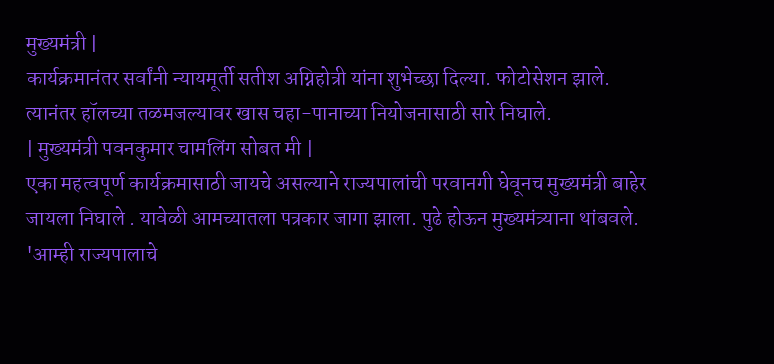मुख्यमंत्री |
कार्यक्रमानंतर सर्वांनी न्यायमूर्ती सतीश अग्निहोत्री यांना शुभेच्छा दिल्या. फोटोसेशन झाले. त्यानंतर हॉलच्या तळमजल्यावर खास चहा-पानाच्या नियोजनासाठी सारे निघाले.
| मुख्यमंत्री पवनकुमार चामलिंग सोबत मी |
एका महत्वपूर्ण कार्यक्रमासाठी जायचे असल्याने राज्यपालांची परवानगी घेवूनच मुख्यमंत्री बाहेर जायला निघाले . यावेळी आमच्यातला पत्रकार जागा झाला. पुढे होऊन मुख्यमंत्र्याना थांबवले. 'आम्ही राज्यपालाचे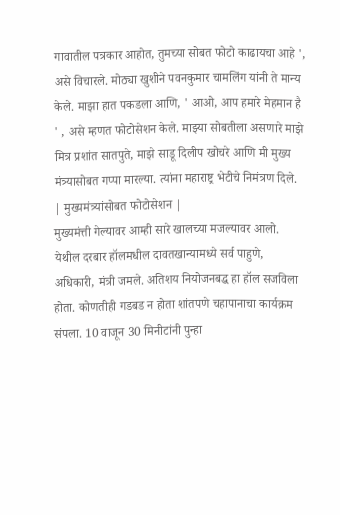गावातील पत्रकार आहोत, तुमच्या सोबत फोटो काढायचा आहे ', असे विचारले. मोठ्या खुशीने पवनकुमार चामलिंग यांनी ते मान्य केले. माझा हात पकडला आणि, ' आओ, आप हमारे मेहमान है ' , असे म्हणत फोटोसेशन केले. माझ्या सोबतीला असणारे माझे मित्र प्रशांत सातपुते, माझे साडू दिलीप खोचरे आणि मी मुख्य मंत्र्यासोबत गप्पा मारल्या. त्यांना महाराष्ट्र भेटीचे निमंत्रण दिले.
| मुख्यमंत्र्यांसोबत फोटोसेशन |
मुख्यमंत्ती गेल्यावर आम्ही सारे खालच्या मजल्यावर आलो.
येथील दरबार हॉलमधील दावतखान्यामध्ये सर्व पाहुणे, अधिकारी, मंत्री जमले. अतिशय नियोजनबद्ध हा हॉल सजविला होता. कोणतीही गडबड न होता शांतपणे चहापानाचा कार्यक्रम संपला. 10 वाजून 30 मिनीटांनी पुन्हा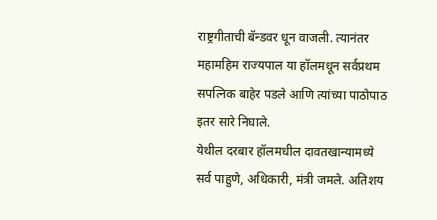राष्ट्रगीताची बॅन्डवर धून वाजली. त्यानंतर महामहिम राज्यपाल या हॉलमधून सर्वप्रथम सपत्निक बाहेर पडले आणि त्यांच्या पाठोपाठ इतर सारे निघाले.
येथील दरबार हॉलमधील दावतखान्यामध्ये सर्व पाहुणे, अधिकारी, मंत्री जमले. अतिशय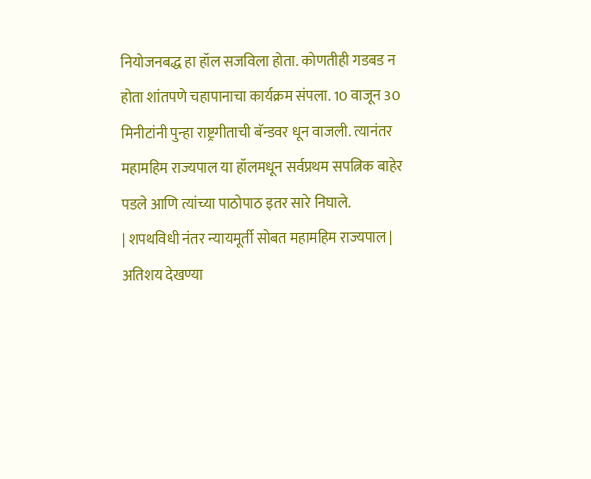नियोजनबद्ध हा हॉल सजविला होता. कोणतीही गडबड न होता शांतपणे चहापानाचा कार्यक्रम संपला. 10 वाजून 30 मिनीटांनी पुन्हा राष्ट्रगीताची बॅन्डवर धून वाजली. त्यानंतर महामहिम राज्यपाल या हॉलमधून सर्वप्रथम सपत्निक बाहेर पडले आणि त्यांच्या पाठोपाठ इतर सारे निघाले.
| शपथविधी नंतर न्यायमूर्ती सोबत महामहिम राज्यपाल |
अतिशय देखण्या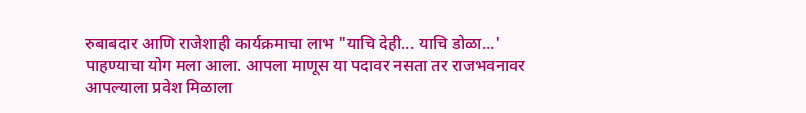रुबाबदार आणि राजेशाही कार्यक्रमाचा लाभ "याचि देही... याचि डोळा...' पाहण्याचा योग मला आला. आपला माणूस या पदावर नसता तर राजभवनावर आपल्याला प्रवेश मिळाला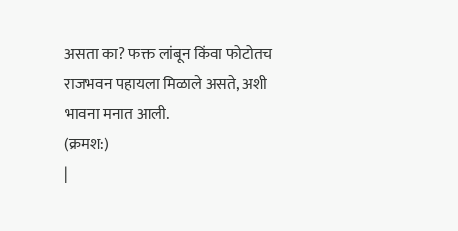असता का? फक्त लांबून किंवा फोटोतच राजभवन पहायला मिळाले असते, अशी भावना मनात आली.
(क्रमश:)
|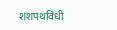शशपथविधी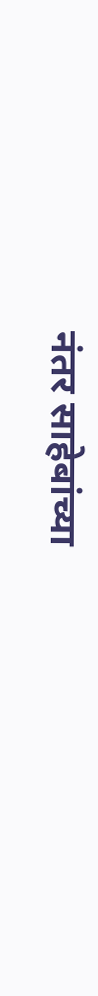नंतर साहेबांच्या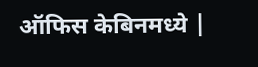ऑफिस केबिनमध्ये |